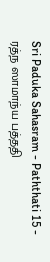Sri Paduka Sahasram - Paththati 15 - ரத்ந ஸாமாந்ய பத்ததி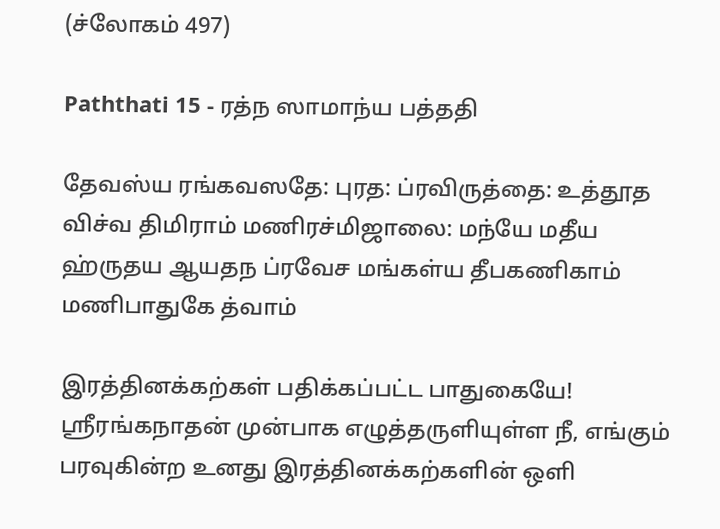(ச்லோகம் 497)

Paththati 15 - ரத்ந ஸாமாந்ய பத்ததி

தேவஸ்ய ரங்கவஸதே: புரத: ப்ரவிருத்தை: உத்தூத விச்வ திமிராம் மணிரச்மிஜாலை: மந்யே மதீய ஹ்ருதய ஆயதந ப்ரவேச மங்கள்ய தீபகணிகாம் மணிபாதுகே த்வாம்

இரத்தினக்கற்கள் பதிக்கப்பட்ட பாதுகையே! ஸ்ரீரங்கநாதன் முன்பாக எழுத்தருளியுள்ள நீ, எங்கும் பரவுகின்ற உனது இரத்தினக்கற்களின் ஒளி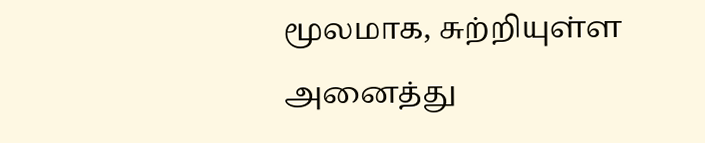மூலமாக, சுற்றியுள்ள அனைத்து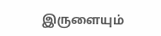இருளையும்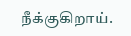நீக்குகிறாய்.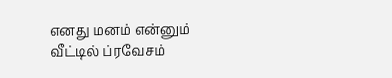எனது மனம் என்னும் வீட்டில் ப்ரவேசம்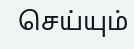செய்யும்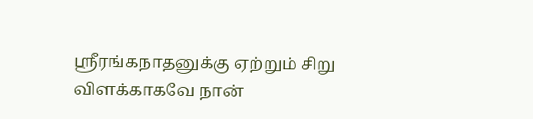ஸ்ரீரங்கநாதனுக்கு ஏற்றும் சிறு விளக்காகவே நான்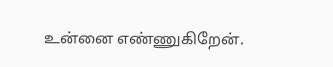உன்னை எண்ணுகிறேன்.